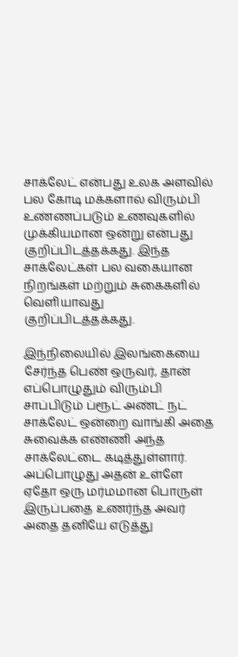சாக்லேட் என்பது உலக அளவில் பல கோடி மக்களால் விரும்பி உண்ணப்படும் உணவுகளில் முக்கியமான ஒன்று என்பது குறிப்பிடத்தக்கது. இந்த சாக்லேட்கள் பல வகையான நிறங்கள் மற்றும் சுகைகளில் வெளியாவது குறிப்பிடத்தக்கது.

இந்நிலையில் இலங்கையை சேர்ந்த பெண் ஒருவர், தான் எப்பொழுதும் விரும்பி சாப்பிடும் ப்ரூட் அண்ட் நட் சாக்லேட் ஒன்றை வாங்கி அதை சுவைக்க எண்ணி அந்த சாக்லேட்டை கடித்துள்ளார். அப்பொழுது அதன் உள்ளே ஏதோ ஒரு மர்மமான பொருள் இருப்பதை உணர்ந்த அவர் அதை தனியே எடுத்து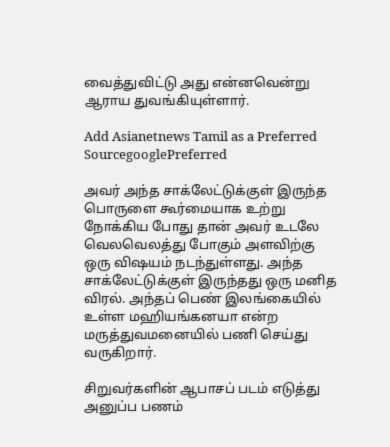வைத்துவிட்டு அது என்னவென்று ஆராய துவங்கியுள்ளார்.

Add Asianetnews Tamil as a Preferred SourcegooglePreferred

அவர் அந்த சாக்லேட்டுக்குள் இருந்த பொருளை கூர்மையாக உற்று நோக்கிய போது தான் அவர் உடலே வெலவெலத்து போகும் அளவிற்கு ஒரு விஷயம் நடந்துள்ளது. அந்த சாக்லேட்டுக்குள் இருந்தது ஒரு மனித விரல். அந்தப் பெண் இலங்கையில் உள்ள மஹியங்கனயா என்ற மருத்துவமனையில் பணி செய்து வருகிறார்.

சிறுவர்களின் ஆபாசப் படம் எடுத்து அனுப்ப பணம்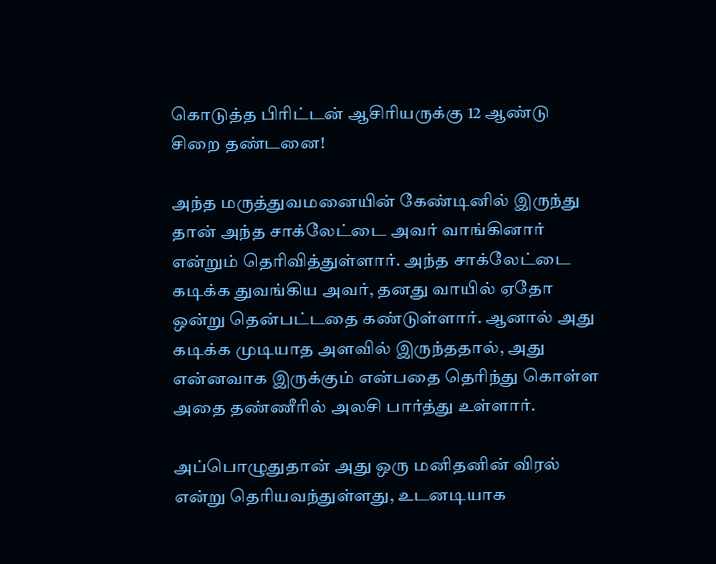கொடுத்த பிரிட்டன் ஆசிரியருக்கு 12 ஆண்டு சிறை தண்டனை!

அந்த மருத்துவமனையின் கேண்டினில் இருந்து தான் அந்த சாக்லேட்டை அவர் வாங்கினார் என்றும் தெரிவித்துள்ளார். அந்த சாக்லேட்டை கடிக்க துவங்கிய அவர், தனது வாயில் ஏதோ ஒன்று தென்பட்டதை கண்டுள்ளார். ஆனால் அது கடிக்க முடியாத அளவில் இருந்ததால், அது என்னவாக இருக்கும் என்பதை தெரிந்து கொள்ள அதை தண்ணீரில் அலசி பார்த்து உள்ளார்.

அப்பொழுதுதான் அது ஒரு மனிதனின் விரல் என்று தெரியவந்துள்ளது, உடனடியாக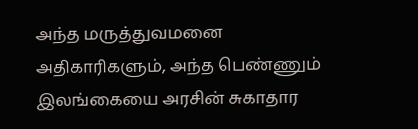அந்த மருத்துவமனை அதிகாரிகளும், அந்த பெண்ணும் இலங்கையை அரசின் சுகாதார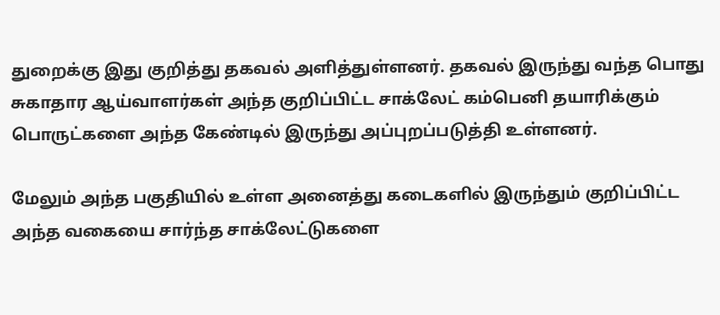துறைக்கு இது குறித்து தகவல் அளித்துள்ளனர். தகவல் இருந்து வந்த பொது சுகாதார ஆய்வாளர்கள் அந்த குறிப்பிட்ட சாக்லேட் கம்பெனி தயாரிக்கும் பொருட்களை அந்த கேண்டில் இருந்து அப்புறப்படுத்தி உள்ளனர்.

மேலும் அந்த பகுதியில் உள்ள அனைத்து கடைகளில் இருந்தும் குறிப்பிட்ட அந்த வகையை சார்ந்த சாக்லேட்டுகளை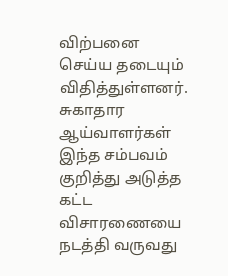விற்பனை செய்ய தடையும் விதித்துள்ளனர். சுகாதார ஆய்வாளர்கள் இந்த சம்பவம் குறித்து அடுத்த கட்ட விசாரணையை நடத்தி வருவது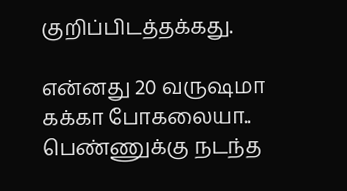குறிப்பிடத்தக்கது.

என்னது 20 வருஷமா கக்கா போகலையா.. பெண்ணுக்கு நடந்த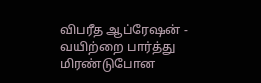விபரீத ஆப்ரேஷன் - வயிற்றை பார்த்து மிரண்டுபோன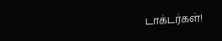டாக்டர்கள்!